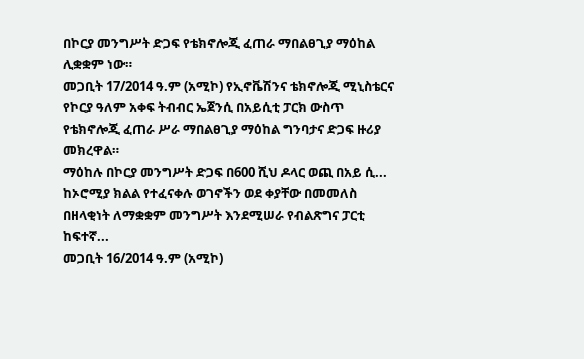በኮርያ መንግሥት ድጋፍ የቴክኖሎጂ ፈጠራ ማበልፀጊያ ማዕከል ሊቋቋም ነው።
መጋቢት 17/2014 ዓ.ም (አሚኮ) የኢኖቬሽንና ቴክኖሎጂ ሚኒስቴርና የኮርያ ዓለም አቀፍ ትብብር ኤጀንሲ በአይሲቲ ፓርክ ውስጥ የቴክኖሎጂ ፈጠራ ሥራ ማበልፀጊያ ማዕከል ግንባታና ድጋፍ ዙሪያ መክረዋል።
ማዕከሉ በኮርያ መንግሥት ድጋፍ በ600 ሺህ ዶላር ወጪ በአይ ሲ...
ከኦሮሚያ ክልል የተፈናቀሉ ወገኖችን ወደ ቀያቸው በመመለስ በዘላቂነት ለማቋቋም መንግሥት እንደሚሠራ የብልጽግና ፓርቲ ከፍተኛ...
መጋቢት 16/2014 ዓ.ም (አሚኮ)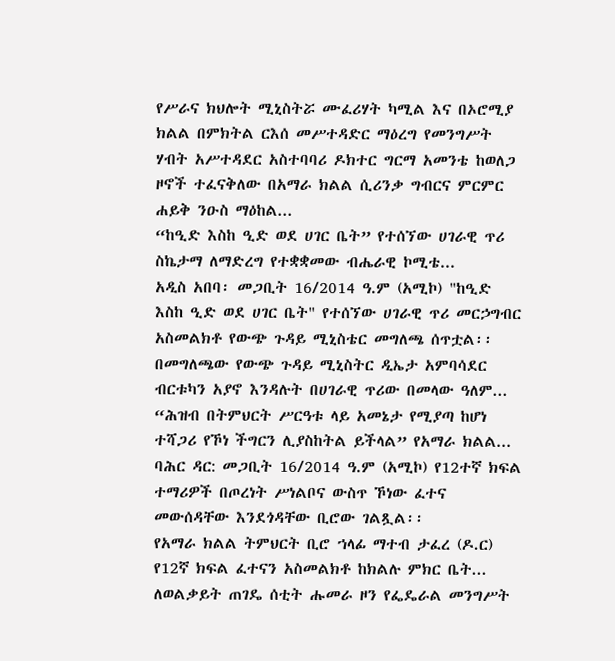የሥራና ክህሎት ሚኒስትሯ ሙፈሪሃት ካሚል እና በኦሮሚያ ክልል በምክትል ርእሰ መሥተዳድር ማዕረግ የመንግሥት ሃብት አሥተዳደር አስተባባሪ ዶክተር ግርማ አመንቴ ከወለጋ ዞኖች ተፈናቅለው በአማራ ክልል ሲሪንቃ ግብርና ምርምር ሐይቅ ንዑስ ማዕከል...
“ከዒድ እስከ ዒድ ወደ ሀገር ቤት” የተሰኘው ሀገራዊ ጥሪ ስኬታማ ለማድረግ የተቋቋመው ብሔራዊ ኮሚቴ...
አዲስ አበባ፡ መጋቢት 16/2014 ዓ.ም (አሚኮ) "ከዒድ እስከ ዒድ ወደ ሀገር ቤት" የተሰኘው ሀገራዊ ጥሪ መርኃግብር አስመልክቶ የውጭ ጉዳይ ሚኒስቴር መግለጫ ሰጥቷል፡፡
በመግለጫው የውጭ ጉዳይ ሚኒስትር ዲኤታ አምባሳደር ብርቱካን አያኖ እንዳሉት በሀገራዊ ጥሪው በመላው ዓለም...
“ሕዝብ በትምህርት ሥርዓቱ ላይ አመኔታ የሚያጣ ከሆነ ተሻጋሪ የኾነ ችግርን ሊያስከትል ይችላል” የአማራ ክልል...
ባሕር ዳር: መጋቢት 16/2014 ዓ.ም (አሚኮ) የ12ተኛ ክፍል ተማሪዎች በጦረነት ሥነልቦና ውስጥ ኾነው ፈተና መውሰዳቸው እንደጎዳቸው ቢሮው ገልጿል፡፡
የአማራ ክልል ትምህርት ቢሮ ኀላፊ ማተብ ታፈረ (ዶ.ር) የ12ኛ ክፍል ፈተናን አስመልክቶ ከክልሉ ምክር ቤት...
ለወልቃይት ጠገዴ ሰቲት ሑመራ ዞን የፌዴራል መንግሥት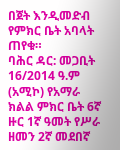በጀት እንዲመድብ የምክር ቤት አባላት ጠየቁ።
ባሕር ዳር: መጋቢት 16/2014 ዓ.ም (አሚኮ) የአማራ ክልል ምክር ቤት 6ኛ ዙር 1ኛ ዓመት የሥራ ዘመን 2ኛ መደበኛ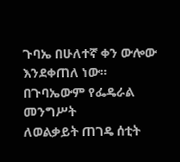ጉባኤ በሁለተኛ ቀን ውሎው እንደቀጠለ ነው።
በጉባኤውም የፌዴራል መንግሥት
ለወልቃይት ጠገዴ ሰቲት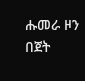ሑመራ ዞን በጀት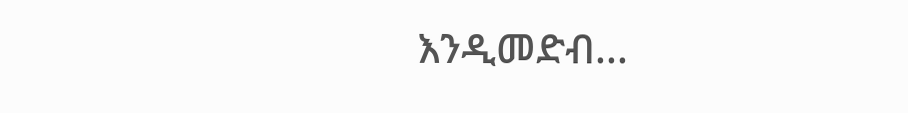እንዲመድብ...